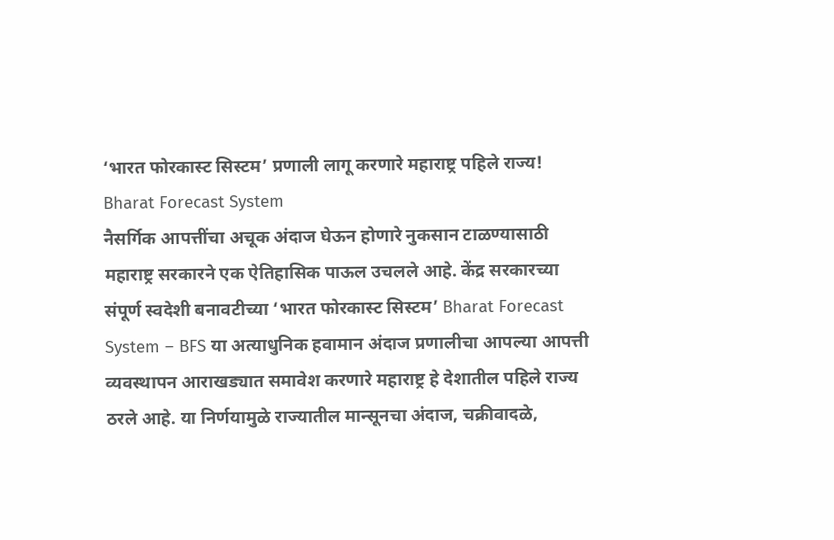‘भारत फोरकास्ट सिस्टम’ प्रणाली लागू करणारे महाराष्ट्र पहिले राज्य! Bharat Forecast System
नैसर्गिक आपत्तींचा अचूक अंदाज घेऊन होणारे नुकसान टाळण्यासाठी महाराष्ट्र सरकारने एक ऐतिहासिक पाऊल उचलले आहे. केंद्र सरकारच्या संपूर्ण स्वदेशी बनावटीच्या ‘भारत फोरकास्ट सिस्टम’ Bharat Forecast System – BFS या अत्याधुनिक हवामान अंदाज प्रणालीचा आपल्या आपत्ती व्यवस्थापन आराखड्यात समावेश करणारे महाराष्ट्र हे देशातील पहिले राज्य ठरले आहे. या निर्णयामुळे राज्यातील मान्सूनचा अंदाज, चक्रीवादळे,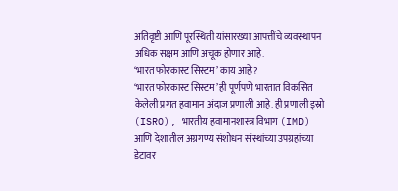अतिवृष्टी आणि पूरस्थिती यांसारख्या आपत्तींचे व्यवस्थापन अधिक सक्षम आणि अचूक होणार आहे.
‘भारत फोरकास्ट सिस्टम’ काय आहे?
‘भारत फोरकास्ट सिस्टम’ ही पूर्णपणे भारतात विकसित केलेली प्रगत हवामान अंदाज प्रणाली आहे. ही प्रणाली इस्रो (ISRO), भारतीय हवामानशास्त्र विभाग (IMD) आणि देशातील अग्रगण्य संशोधन संस्थांच्या उपग्रहांच्या डेटावर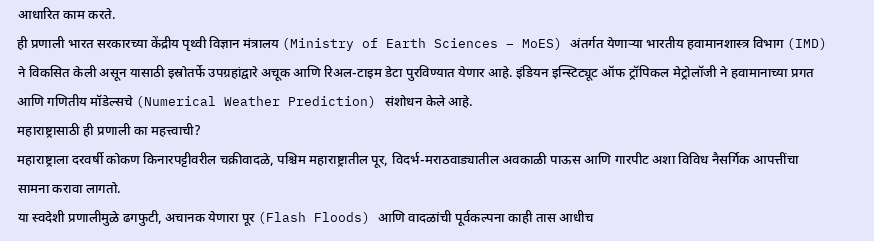आधारित काम करते.
ही प्रणाली भारत सरकारच्या केंद्रीय पृथ्वी विज्ञान मंत्रालय (Ministry of Earth Sciences – MoES) अंतर्गत येणाऱ्या भारतीय हवामानशास्त्र विभाग (IMD) ने विकसित केली असून यासाठी इस्रोतर्फे उपग्रहांद्वारे अचूक आणि रिअल-टाइम डेटा पुरविण्यात येणार आहे. इंडियन इन्स्टिट्यूट ऑफ ट्रॉपिकल मेट्रोलॉजी ने हवामानाच्या प्रगत आणि गणितीय मॉडेल्सचे (Numerical Weather Prediction) संशोधन केले आहे.
महाराष्ट्रासाठी ही प्रणाली का महत्त्वाची?
महाराष्ट्राला दरवर्षी कोकण किनारपट्टीवरील चक्रीवादळे, पश्चिम महाराष्ट्रातील पूर, विदर्भ-मराठवाड्यातील अवकाळी पाऊस आणि गारपीट अशा विविध नैसर्गिक आपत्तींचा सामना करावा लागतो.
या स्वदेशी प्रणालीमुळे ढगफुटी, अचानक येणारा पूर (Flash Floods) आणि वादळांची पूर्वकल्पना काही तास आधीच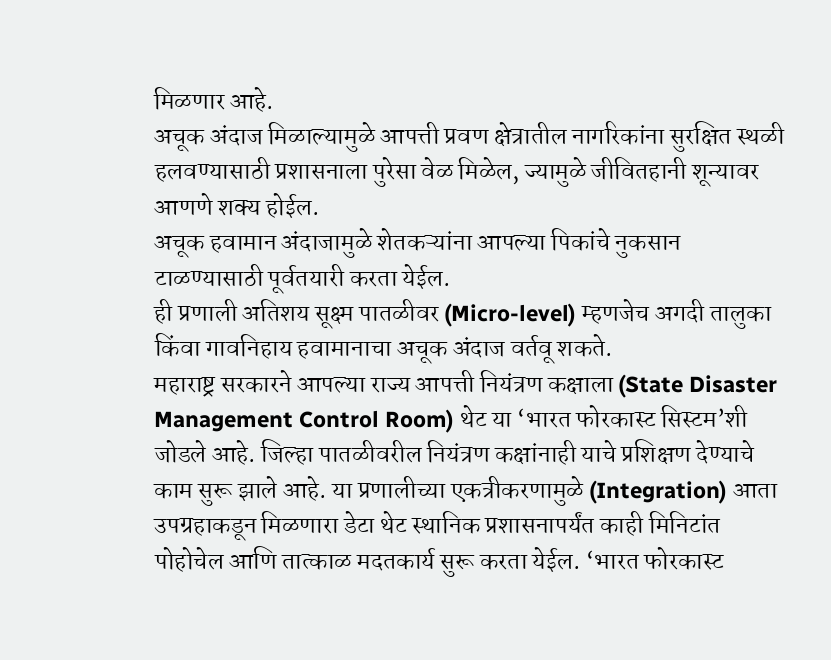मिळणार आहे.
अचूक अंदाज मिळाल्यामुळे आपत्ती प्रवण क्षेत्रातील नागरिकांना सुरक्षित स्थळी हलवण्यासाठी प्रशासनाला पुरेसा वेळ मिळेल, ज्यामुळे जीवितहानी शून्यावर आणणे शक्य होईल.
अचूक हवामान अंदाजामुळे शेतकऱ्यांना आपल्या पिकांचे नुकसान टाळण्यासाठी पूर्वतयारी करता येईल.
ही प्रणाली अतिशय सूक्ष्म पातळीवर (Micro-level) म्हणजेच अगदी तालुका किंवा गावनिहाय हवामानाचा अचूक अंदाज वर्तवू शकते.
महाराष्ट्र सरकारने आपल्या राज्य आपत्ती नियंत्रण कक्षाला (State Disaster Management Control Room) थेट या ‘भारत फोरकास्ट सिस्टम’शी जोडले आहे. जिल्हा पातळीवरील नियंत्रण कक्षांनाही याचे प्रशिक्षण देण्याचे काम सुरू झाले आहे. या प्रणालीच्या एकत्रीकरणामुळे (Integration) आता उपग्रहाकडून मिळणारा डेटा थेट स्थानिक प्रशासनापर्यंत काही मिनिटांत पोहोचेल आणि तात्काळ मदतकार्य सुरू करता येईल. ‘भारत फोरकास्ट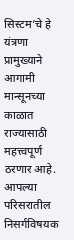सिस्टम’चे हे यंत्रणा प्रामुख्याने आगामी मान्सूनच्या काळात राज्यासाठी महत्त्वपूर्ण ठरणार आहे.
आपल्या परिसरातील निसर्गविषयक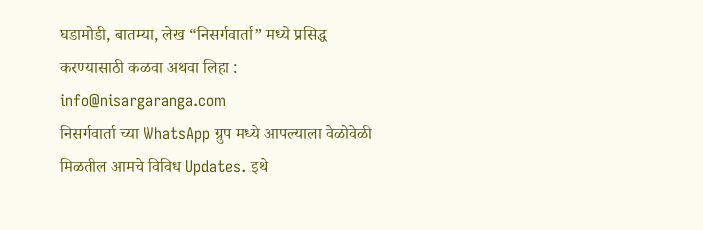घडामोडी, बातम्या, लेख “निसर्गवार्ता” मध्ये प्रसिद्ध करण्यासाठी कळवा अथवा लिहा : info@nisargaranga.com
निसर्गवार्ता च्या WhatsApp ग्रुप मध्ये आपल्याला वेळोवेळी मिळतील आमचे विविध Updates. इथे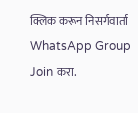क्लिक करून निसर्गवार्ता WhatsApp Group Join करा.